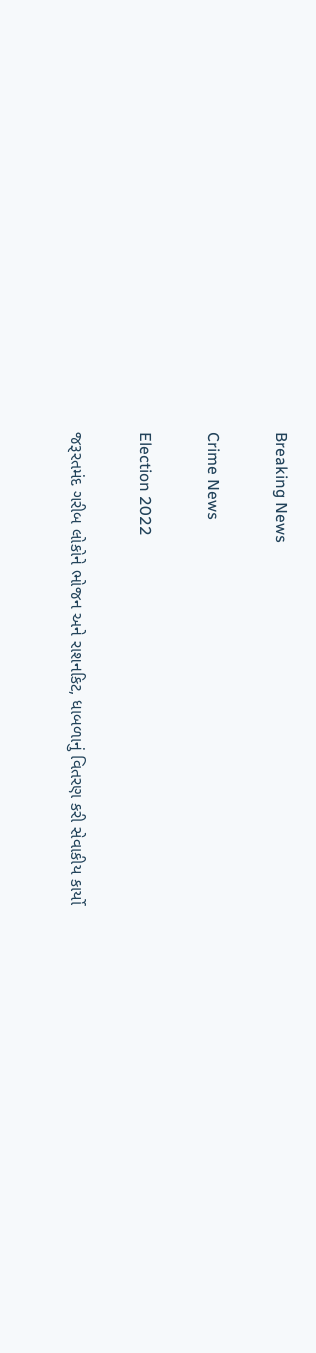Breaking News

Crime News

Election 2022

જરૂરતમંદ ગરીબ લોકોને ભોજન અને રાશનકિટ, ધાબળાનું વિતરણ કરી સેવાકીય કાર્યો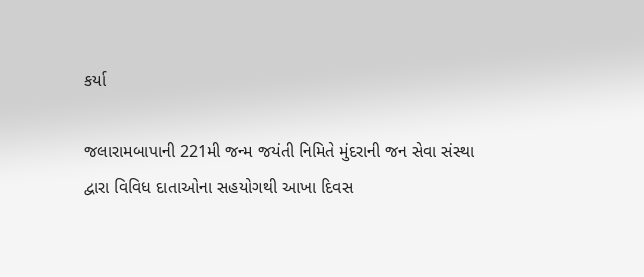કર્યા

જલારામબાપાની 221મી જન્મ જયંતી નિમિતે મુંદરાની જન સેવા સંસ્થા દ્વારા વિવિધ દાતાઓના સહયોગથી આખા દિવસ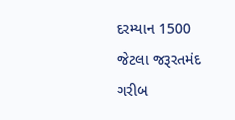દરમ્યાન 1500 જેટલા જરૂરતમંદ ગરીબ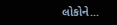લોકોને...